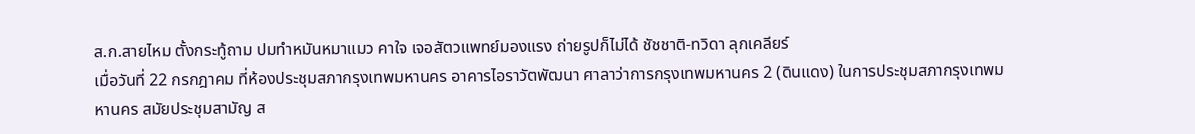ส.ก.สายไหม ตั้งกระทู้ถาม ปมทำหมันหมาแมว คาใจ เจอสัตวแพทย์มองแรง ถ่ายรูปก็ไม่ได้ ชัชชาติ-ทวิดา ลุกเคลียร์
เมื่อวันที่ 22 กรกฎาคม ที่ห้องประชุมสภากรุงเทพมหานคร อาคารไอราวัตพัฒนา ศาลาว่าการกรุงเทพมหานคร 2 (ดินแดง) ในการประชุมสภากรุงเทพมหานคร สมัยประชุมสามัญ ส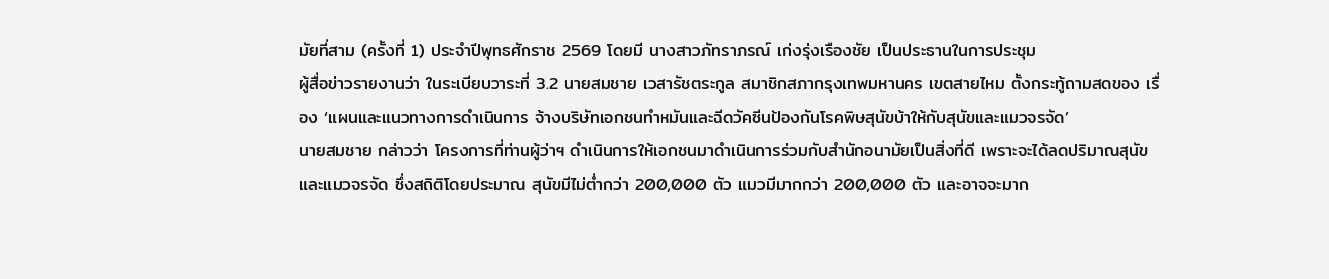มัยที่สาม (ครั้งที่ 1) ประจำปีพุทธศักราช 2569 โดยมี นางสาวภัทราภรณ์ เก่งรุ่งเรืองชัย เป็นประธานในการประชุม
ผู้สื่อข่าวรายงานว่า ในระเบียบวาระที่ 3.2 นายสมชาย เวสารัชตระกูล สมาชิกสภากรุงเทพมหานคร เขตสายไหม ตั้งกระทู้ถามสดของ เรื่อง ‘แผนและแนวทางการดำเนินการ จ้างบริษัทเอกชนทำหมันและฉีดวัคซีนป้องกันโรคพิษสุนัขบ้าให้กับสุนัขและแมวจรจัด’
นายสมชาย กล่าวว่า โครงการที่ท่านผู้ว่าฯ ดำเนินการให้เอกชนมาดำเนินการร่วมกับสำนักอนามัยเป็นสิ่งที่ดี เพราะจะได้ลดปริมาณสุนัขและแมวจรจัด ซึ่งสถิติโดยประมาณ สุนัขมีไม่ต่ำกว่า 200,000 ตัว แมวมีมากกว่า 200,000 ตัว และอาจจะมาก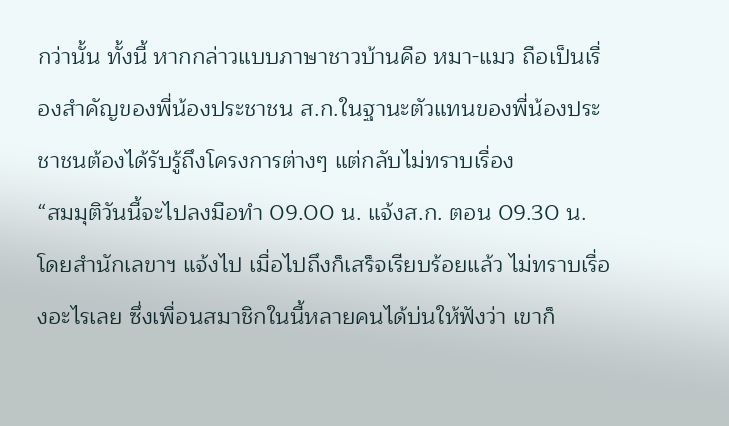กว่านั้น ทั้งนี้ หากกล่าวแบบภาษาชาวบ้านคือ หมา-แมว ถือเป็นเรื่องสำคัญของพี่น้องประชาชน ส.ก.ในฐานะตัวแทนของพี่น้องประชาชนต้องได้รับรู้ถึงโครงการต่างๆ แต่กลับไม่ทราบเรื่อง
“สมมุติวันนี้จะไปลงมือทำ 09.00 น. แจ้งส.ก. ตอน 09.30 น. โดยสำนักเลขาฯ แจ้งไป เมื่อไปถึงก็เสร็จเรียบร้อยแล้ว ไม่ทราบเรื่องอะไรเลย ซึ่งเพื่อนสมาชิกในนี้หลายคนได้บ่นให้ฟังว่า เขาก็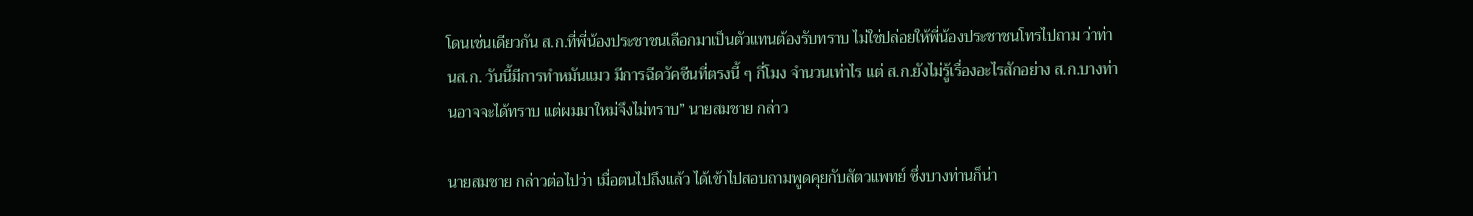โดนเช่นเดียวกัน ส.ก.ที่พี่น้องประชาชนเลือกมาเป็นตัวแทนต้องรับทราบ ไม่ใช่ปล่อยให้พี่น้องประชาชนโทรไปถาม ว่าท่านส.ก. วันนี้มีการทำหมันแมว มีการฉีดวัคซีนที่ตรงนี้ ๆ กี่โมง จำนวนเท่าไร แต่ ส.ก.ยังไม่รู้เรื่องอะไรสักอย่าง ส.ก.บางท่านอาจจะได้ทราบ แต่ผมมาใหม่จึงไม่ทราบ” นายสมชาย กล่าว

นายสมชาย กล่าวต่อไปว่า เมื่อตนไปถึงแล้ว ได้เข้าไปสอบถามพูดคุยกับสัตวแพทย์ ซึ่งบางท่านก็น่า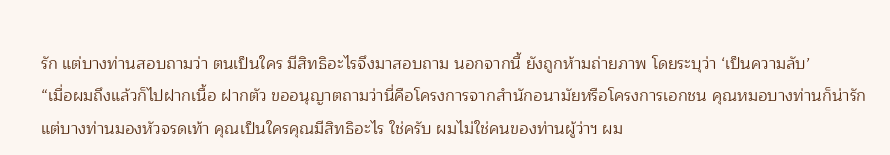รัก แต่บางท่านสอบถามว่า ตนเป็นใคร มีสิทธิอะไรจึงมาสอบถาม นอกจากนี้ ยังถูกห้ามถ่ายภาพ โดยระบุว่า ‘เป็นความลับ’
“เมื่อผมถึงแล้วก็ไปฝากเนื้อ ฝากตัว ขออนุญาตถามว่านี่คือโครงการจากสำนักอนามัยหรือโครงการเอกชน คุณหมอบางท่านก็น่ารัก แต่บางท่านมองหัวจรดเท้า คุณเป็นใครคุณมีสิทธิอะไร ใช่ครับ ผมไม่ใช่คนของท่านผู้ว่าฯ ผม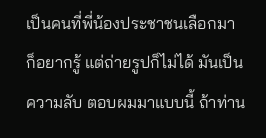เป็นคนที่พี่น้องประชาชนเลือกมา ก็อยากรู้ แต่ถ่ายรูปก็ไม่ได้ มันเป็นความลับ ตอบผมมาแบบนี้ ถ้าท่าน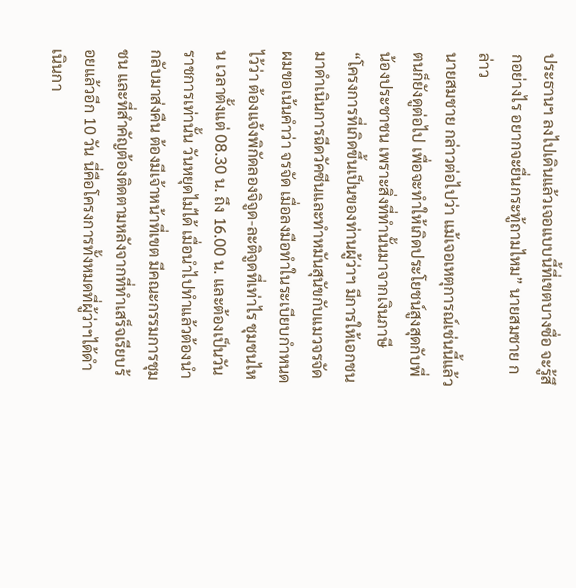ประธานฯ ลงไปเดินแล้วเจอแบบนี้ที่เขตบางซื่อ จะรู้สึกอย่างไร อยากจะยื่นกระทู้ถามไหม” นายสมชาย กล่าว
นายสมชาย กล่าวต่อไปว่า แม้เจอเหตุการณ์เช่นนี้แล้ว ตนก็ยังดูต่อไป เพื่อจะทำให้เกิดประโยชน์สูงสุดกับพี่น้องประชาชน เพราะสิ่งที่ทำนั้นมาจากเงินภาษี
“โครงการที่เกิดขึ้นเป็นของท่านผู้ว่าฯ มีการให้เอกชนมาดำเนินการฉีดวัคซีนและทำหมันสุนัขกับแมวจรจัด ผมขอเน้นคำว่า จรจัด เมื่อลงมือทำในระเบียบกำหนดไว้ว่า ต้องแจ้งพิกัดลองจิจูด-ละติจูดที่เท่าไร ชุมชนไหน เวลาตั้งแต่ 08.30 น. ถึง 16.00 น. และต้องเป็นวันราชการเท่านั้น วันหยุดไม่ได้ เมื่อนำไปทำแล้วต้องนำกลับมาส่งคืน ต้องมีเจ้าหน้าที่เขต มีคณะกรรมการชุมชน และที่สำคัญต้องติดตามหลังจากที่ทำเสร็จเรียบร้อยแล้วอีก 10 วัน นี่คือโครงการทั้งหมดที่ผู้ว่าฯได้ดำเนินกา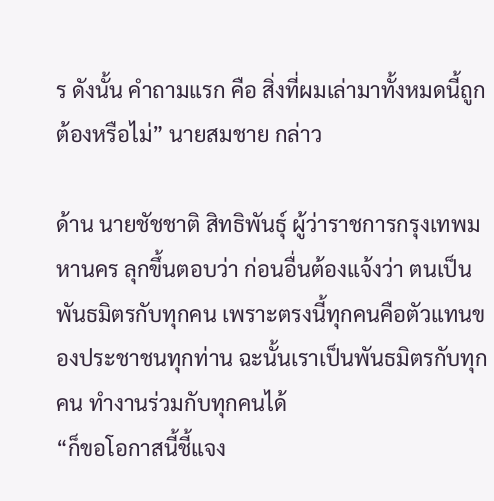ร ดังนั้น คำถามแรก คือ สิ่งที่ผมเล่ามาทั้งหมดนี้ถูกต้องหรือไม่” นายสมชาย กล่าว

ด้าน นายชัชชาติ สิทธิพันธุ์ ผู้ว่าราชการกรุงเทพมหานคร ลุกขึ้นตอบว่า ก่อนอื่นต้องแจ้งว่า ตนเป็นพันธมิตรกับทุกคน เพราะตรงนี้ทุกคนคือตัวแทนของประชาชนทุกท่าน ฉะนั้นเราเป็นพันธมิตรกับทุกคน ทำงานร่วมกับทุกคนได้
“ก็ขอโอกาสนี้ชี้แจง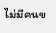ไม่มีคนข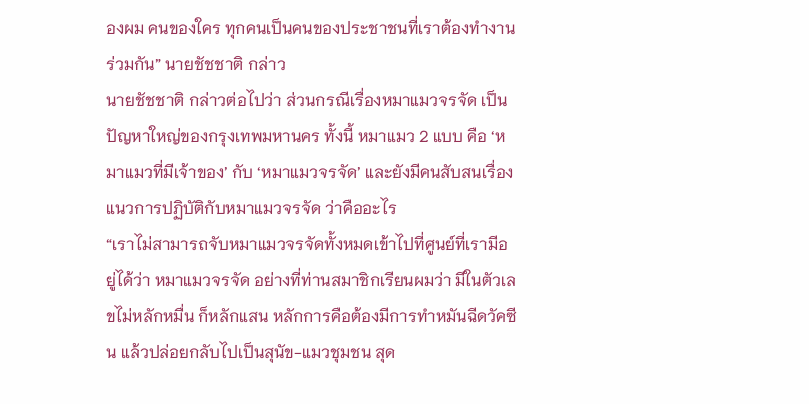องผม คนของใคร ทุกคนเป็นคนของประชาชนที่เราต้องทำงานร่วมกัน” นายชัชชาติ กล่าว
นายชัชชาติ กล่าวต่อไปว่า ส่วนกรณีเรื่องหมาแมวจรจัด เป็นปัญหาใหญ่ของกรุงเทพมหานคร ทั้งนี้ หมาแมว 2 แบบ คือ ‘หมาแมวที่มีเจ้าของ’ กับ ‘หมาแมวจรจัด’ และยังมีคนสับสนเรื่องแนวการปฏิบัติกับหมาแมวจรจัด ว่าคืออะไร
“เราไม่สามารถจับหมาแมวจรจัดทั้งหมดเข้าไปที่ศูนย์ที่เรามีอยู่ได้ว่า หมาแมวจรจัด อย่างที่ท่านสมาชิกเรียนผมว่า มีในตัวเลขไม่หลักหมื่น ก็หลักแสน หลักการคือต้องมีการทำหมันฉีดวัคซีน แล้วปล่อยกลับไปเป็นสุนัข-แมวชุมชน สุด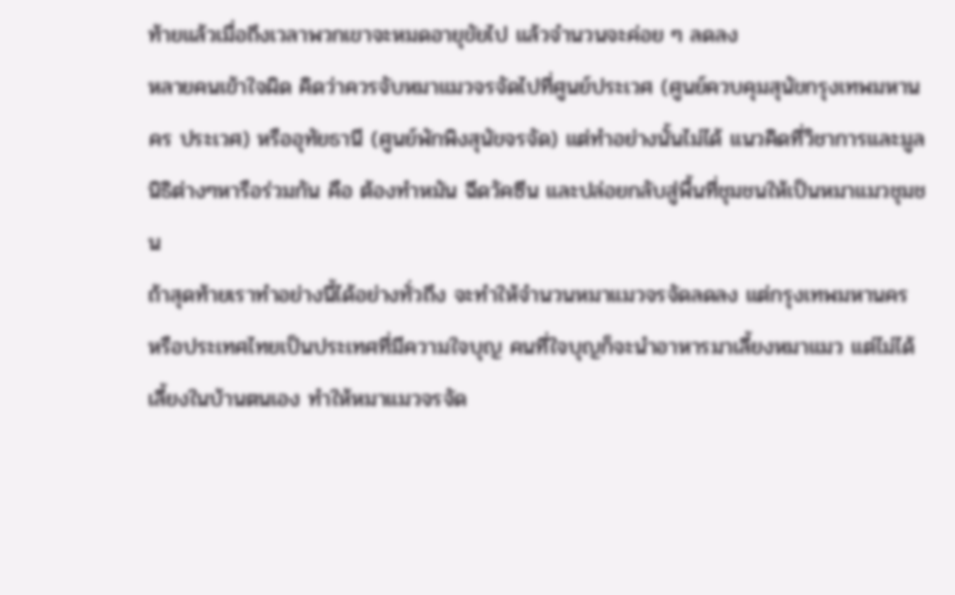ท้ายแล้วเมื่อถึงเวลาพวกเขาจะหมดอายุขัยไป แล้วจำนวนจะค่อย ๆ ลดลง
หลายคนเข้าใจผิด คิดว่าควรจับหมาแมวจรจัดไปที่ศูนย์ประเวศ (ศูนย์ควบคุมสุนัขกรุงเทพมหานคร ประเวศ) หรืออุทัยธานี (ศูนย์พักพิงสุนัขจรจัด) แต่ทำอย่างนั้นไม่ได้ แนวคิดที่วิชาการและมูลนิธิต่างๆหารือร่วมกัน คือ ต้องทำหมัน ฉีดวัคซีน และปล่อยกลับสู่พื้นที่ชุมชนให้เป็นหมาแมวชุมชน
ถ้าสุดท้ายเราทำอย่างนี้ได้อย่างทั่วถึง จะทำให้จำนวนหมาแมวจรจัดลดลง แต่กรุงเทพมหานคร หรือประเทศไทยเป็นประเทศที่มีความใจบุญ คนที่ใจบุญก็จะนำอาหารมาเลี้ยงหมาแมว แต่ไม่ได้เลี้ยงในบ้านตนเอง ทำให้หมาแมวจรจัด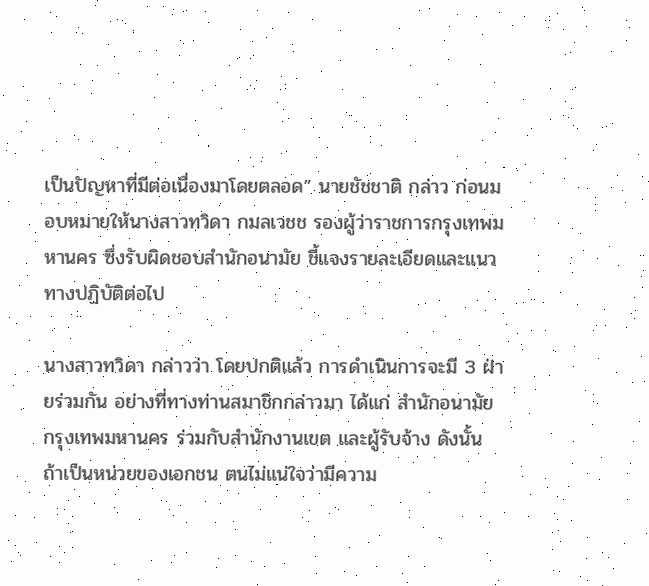เป็นปัญหาที่มีต่อเนื่องมาโดยตลอด” นายชัชชาติ กล่าว ก่อนมอบหมายให้นางสาวทวิดา กมลเวชช รองผู้ว่าราชการกรุงเทพมหานคร ซึ่งรับผิดชอบสำนักอนามัย ชี้แจงรายละเอียดและแนวทางปฏิบัติต่อไป

นางสาวทวิดา กล่าวว่า โดยปกติแล้ว การดำเนินการจะมี 3 ฝ่ายร่วมกัน อย่างที่ทางท่านสมาชิกกล่าวมา ได้แก่ สำนักอนามัย กรุงเทพมหานคร ร่วมกับสำนักงานเขต และผู้รับจ้าง ดังนั้น ถ้าเป็นหน่วยของเอกชน ตนไม่แน่ใจว่ามีความ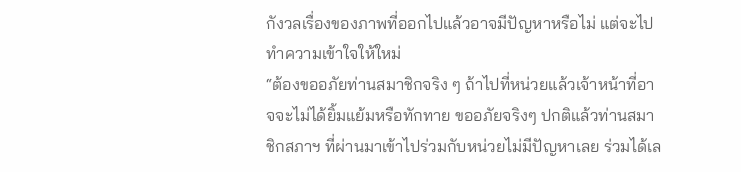กังวลเรื่องของภาพที่ออกไปแล้วอาจมีปัญหาหรือไม่ แต่จะไปทำความเข้าใจให้ใหม่
“ต้องขออภัยท่านสมาชิกจริง ๆ ถ้าไปที่หน่วยแล้วเจ้าหน้าที่อาจจะไม่ได้ยิ้มแย้มหรือทักทาย ขออภัยจริงๆ ปกติแล้วท่านสมาชิกสภาฯ ที่ผ่านมาเข้าไปร่วมกับหน่วยไม่มีปัญหาเลย ร่วมได้เล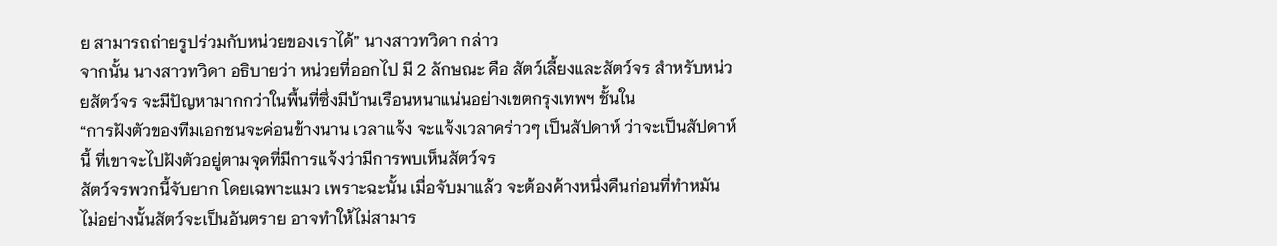ย สามารถถ่ายรูปร่วมกับหน่วยของเราได้” นางสาวทวิดา กล่าว
จากนั้น นางสาวทวิดา อธิบายว่า หน่วยที่ออกไป มี 2 ลักษณะ คือ สัตว์เลี้ยงและสัตว์จร สำหรับหน่วยสัตว์จร จะมีปัญหามากกว่าในพื้นที่ซึ่งมีบ้านเรือนหนาแน่นอย่างเขตกรุงเทพฯ ชั้นใน
“การฝังตัวของทีมเอกชนจะค่อนข้างนาน เวลาแจ้ง จะแจ้งเวลาคร่าวๆ เป็นสัปดาห์ ว่าจะเป็นสัปดาห์นี้ ที่เขาจะไปฝังตัวอยู่ตามจุดที่มีการแจ้งว่ามีการพบเห็นสัตว์จร
สัตว์จรพวกนี้จับยาก โดยเฉพาะแมว เพราะฉะนั้น เมื่อจับมาแล้ว จะต้องค้างหนึ่งคืนก่อนที่ทำหมัน ไม่อย่างนั้นสัตว์จะเป็นอันตราย อาจทำให้ไม่สามาร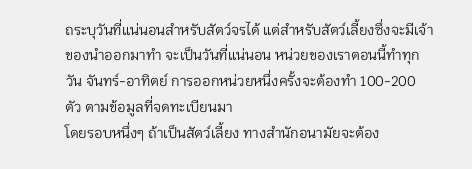ถระบุวันที่แน่นอนสำหรับสัตว์จรได้ แต่สำหรับสัตว์เลี้ยงซึ่งจะมีเจ้าของนำออกมาทำ จะเป็นวันที่แน่นอน หน่วยของเราตอนนี้ทำทุกวัน จันทร์-อาทิตย์ การออกหน่วยหนึ่งครั้งจะต้องทำ 100-200 ตัว ตามข้อมูลที่จดทะเบียนมา
โดยรอบหนึ่งๆ ถ้าเป็นสัตว์เลี้ยง ทางสำนักอนามัยจะต้อง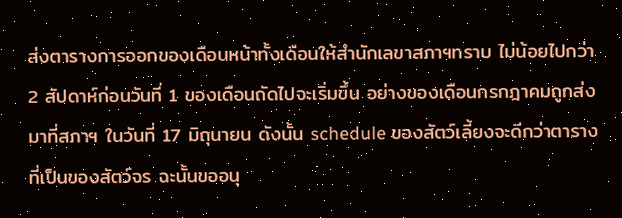ส่งตารางการออกของเดือนหน้าทั้งเดือนให้สำนักเลขาสภาฯทราบ ไม่น้อยไปกว่า 2 สัปดาห์ก่อนวันที่ 1 ของเดือนถัดไปจะเริ่มขึ้น อย่างของเดือนกรกฎาคมถูกส่งมาที่สภาฯ ในวันที่ 17 มิถุนายน ดังนั้น schedule ของสัตว์เลี้ยงจะดีกว่าตารางที่เป็นของสัตว์จร ฉะนั้นขออนุ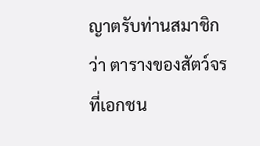ญาตรับท่านสมาชิกว่า ตารางของสัตว์จร ที่เอกชน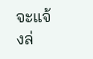จะแจ้งล่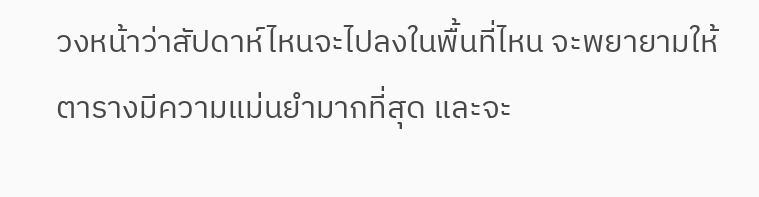วงหน้าว่าสัปดาห์ไหนจะไปลงในพื้นที่ไหน จะพยายามให้ตารางมีความแม่นยำมากที่สุด และจะ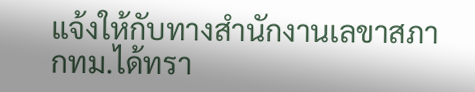แจ้งให้กับทางสำนักงานเลขาสภากทม.ได้ทรา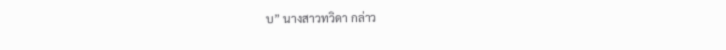บ” นางสาวทวิดา กล่าว